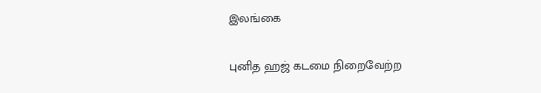இலங்கை

புனித ஹஜ் கடமை நிறைவேற்ற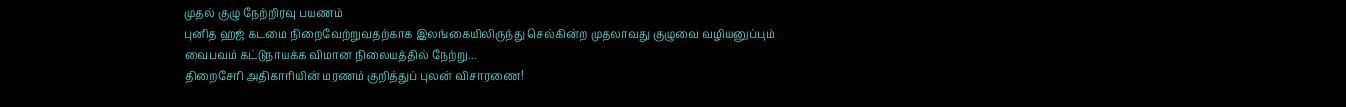முதல் குழு நேற்றிரவு பயணம்
புனித ஹஜ் கடமை நிறைவேற்றுவதற்காக இலங்கையிலிருந்து செல்கின்ற முதலாவது குழுவை வழியனுப்பும் வைபவம் கட்டுநாயக்க விமான நிலையத்தில் நேற்று...
திறைசேரி அதிகாரியின் மரணம் குறித்துப் புலன் விசாரணை!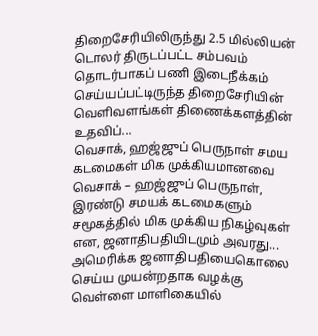திறைசேரியிலிருந்து 2.5 மில்லியன் டொலர் திருடப்பட்ட சம்பவம் தொடர்பாகப் பணி இடைநீக்கம் செய்யப்பட்டிருந்த திறைசேரியின் வெளிவளங்கள் திணைக்களத்தின் உதவிப்...
வெசாக், ஹஜ்ஜுப் பெருநாள் சமய கடமைகள் மிக முக்கியமானவை
வெசாக் – ஹஜ்ஜுப் பெருநாள், இரண்டு சமயக் கடமைகளும் சமூகத்தில் மிக முக்கிய நிகழ்வுகள் என, ஜனாதிபதியிடமும் அவரது...
அமெரிக்க ஜனாதிபதியைகொலை செய்ய முயன்றதாக வழக்கு
வெள்ளை மாளிகையில்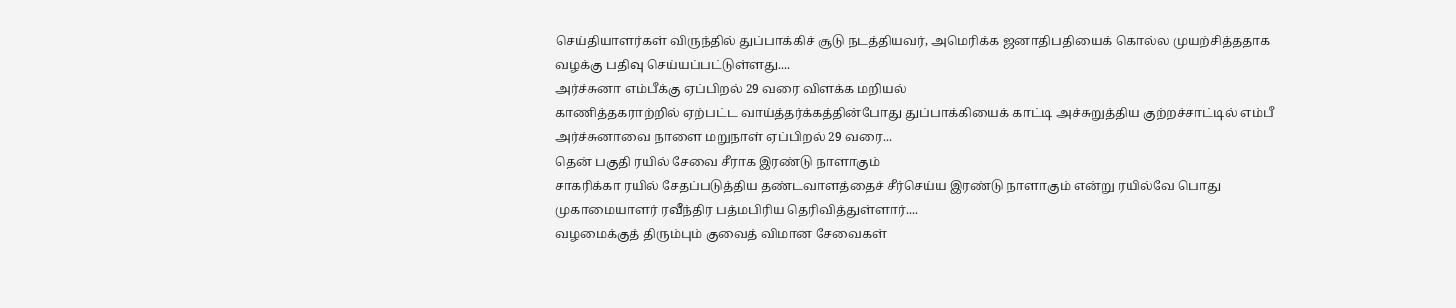செய்தியாளர்கள் விருந்தில் துப்பாக்கிச் சூடு நடத்தியவர், அமெரிக்க ஜனாதிபதியைக் கொல்ல முயற்சித்ததாக வழக்கு பதிவு செய்யப்பட்டுள்ளது....
அர்ச்சுனா எம்பீக்கு ஏப்பிறல் 29 வரை விளக்க மறியல்
காணித்தகராற்றில் ஏற்பட்ட வாய்த்தர்க்கத்தின்போது துப்பாக்கியைக் காட்டி அச்சுறுத்திய குற்றச்சாட்டில் எம்பீ அர்ச்சுனாவை நாளை மறுநாள் ஏப்பிறல் 29 வரை...
தென் பகுதி ரயில் சேவை சீராக இரண்டு நாளாகும்
சாகரிக்கா ரயில் சேதப்படுத்திய தண்டவாளத்தைச் சீர்செய்ய இரண்டு நாளாகும் என்று ரயில்வே பொது முகாமையாளர் ரவீந்திர பத்மபிரிய தெரிவித்துள்ளார்....
வழமைக்குத் திரும்பும் குவைத் விமான சேவைகள்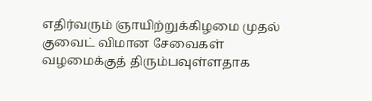எதிர்வரும் ஞாயிற்றுக்கிழமை முதல் குவைட் விமான சேவைகள் வழமைக்குத் திரும்பவுள்ளதாக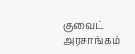குவைட் அரசாங்கம்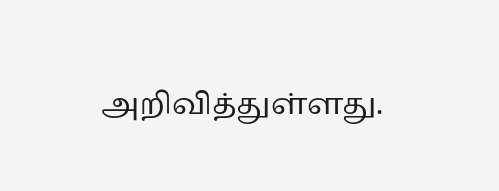அறிவித்துள்ளது.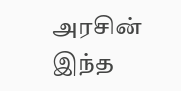அரசின் இந்த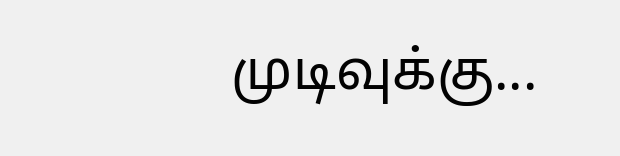முடிவுக்கு...